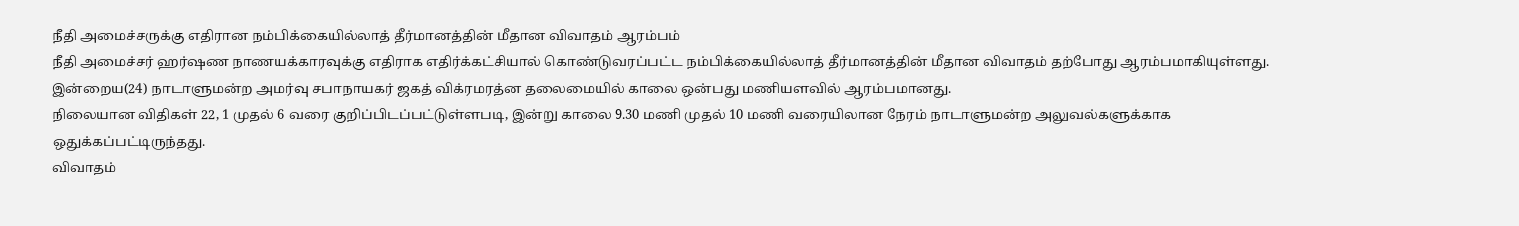நீதி அமைச்சருக்கு எதிரான நம்பிக்கையில்லாத் தீர்மானத்தின் மீதான விவாதம் ஆரம்பம்
நீதி அமைச்சர் ஹர்ஷண நாணயக்காரவுக்கு எதிராக எதிர்க்கட்சியால் கொண்டுவரப்பட்ட நம்பிக்கையில்லாத் தீர்மானத்தின் மீதான விவாதம் தற்போது ஆரம்பமாகியுள்ளது.
இன்றைய(24) நாடாளுமன்ற அமர்வு சபாநாயகர் ஜகத் விக்ரமரத்ன தலைமையில் காலை ஒன்பது மணியளவில் ஆரம்பமானது.
நிலையான விதிகள் 22, 1 முதல் 6 வரை குறிப்பிடப்பட்டுள்ளபடி, இன்று காலை 9.30 மணி முதல் 10 மணி வரையிலான நேரம் நாடாளுமன்ற அலுவல்களுக்காக ஒதுக்கப்பட்டிருந்தது.
விவாதம்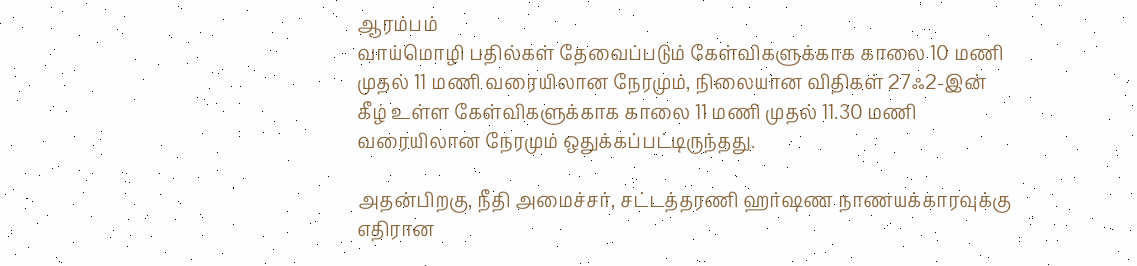ஆரம்பம்
வாய்மொழி பதில்கள் தேவைப்படும் கேள்விகளுக்காக காலை 10 மணி முதல் 11 மணி வரையிலான நேரமும், நிலையான விதிகள் 27ஃ2-இன் கீழ் உள்ள கேள்விகளுக்காக காலை 11 மணி முதல் 11.30 மணி வரையிலான நேரமும் ஒதுக்கப்பட்டிருந்தது.

அதன்பிறகு, நீதி அமைச்சர், சட்டத்தரணி ஹர்ஷண நாணயக்காரவுக்கு எதிரான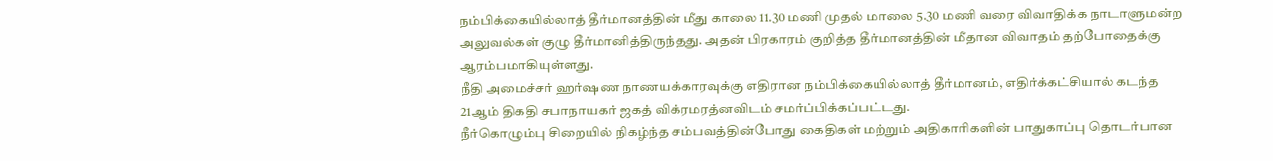நம்பிக்கையில்லாத் தீர்மானத்தின் மீது காலை 11.30 மணி முதல் மாலை 5.30 மணி வரை விவாதிக்க நாடாளுமன்ற அலுவல்கள் குழு தீர்மானித்திருந்தது. அதன் பிரகாரம் குறித்த தீர்மானத்தின் மீதான விவாதம் தற்போதைக்கு ஆரம்பமாகியுள்ளது.
நீதி அமைச்சர் ஹர்ஷண நாணயக்காரவுக்கு எதிரான நம்பிக்கையில்லாத் தீர்மானம், எதிர்க்கட்சியால் கடந்த 21ஆம் திகதி சபாநாயகர் ஜகத் விக்ரமரத்னவிடம் சமர்ப்பிக்கப்பட்டது.
நீர்கொழும்பு சிறையில் நிகழ்ந்த சம்பவத்தின்போது கைதிகள் மற்றும் அதிகாரிகளின் பாதுகாப்பு தொடர்பான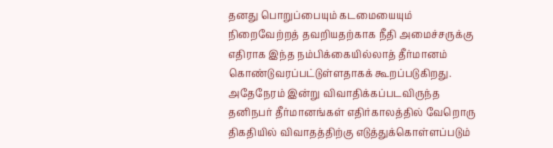தனது பொறுப்பையும் கடமையையும் நிறைவேற்றத் தவறியதற்காக நீதி அமைச்சருக்கு எதிராக இந்த நம்பிக்கையில்லாத் தீர்மானம் கொண்டுவரப்பட்டுள்ளதாகக் கூறப்படுகிறது.
அதேநேரம் இன்று விவாதிக்கப்படவிருந்த தனிநபர் தீர்மானங்கள் எதிர்காலத்தில் வேறொரு திகதியில் விவாதத்திற்கு எடுத்துக்கொள்ளப்படும்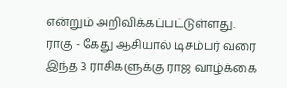என்றும் அறிவிக்கப்பட்டுள்ளது.
ராகு - கேது ஆசியால் டிசம்பர் வரை இந்த 3 ராசிகளுக்கு ராஜ வாழ்க்கை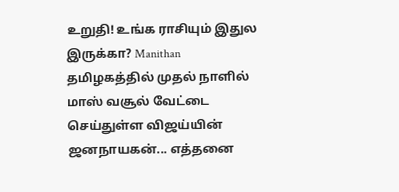உறுதி! உங்க ராசியும் இதுல இருக்கா? Manithan
தமிழகத்தில் முதல் நாளில் மாஸ் வசூல் வேட்டை செய்துள்ள விஜய்யின் ஜனநாயகன்... எத்தனை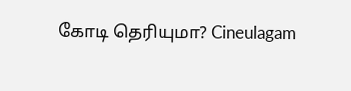கோடி தெரியுமா? Cineulagam